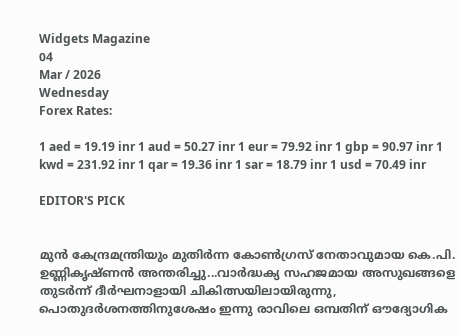Widgets Magazine
04
Mar / 2026
Wednesday
Forex Rates:

1 aed = 19.19 inr 1 aud = 50.27 inr 1 eur = 79.92 inr 1 gbp = 90.97 inr 1 kwd = 231.92 inr 1 qar = 19.36 inr 1 sar = 18.79 inr 1 usd = 70.49 inr

EDITOR'S PICK


മുൻ കേന്ദ്രമന്ത്രിയും മുതിർന്ന കോൺഗ്രസ് നേതാവുമായ കെ.പി. ഉണ്ണികൃഷ്ണൻ അന്തരിച്ചു...വാർദ്ധക്യ സഹജമായ അസുഖങ്ങളെ തുടർന്ന് ദീർഘനാളായി ചികിത്സയിലായിരുന്നു, പൊതുദർശനത്തിനുശേഷം ഇന്നു രാവിലെ ഒമ്പതിന് ഔദ്യോഗിക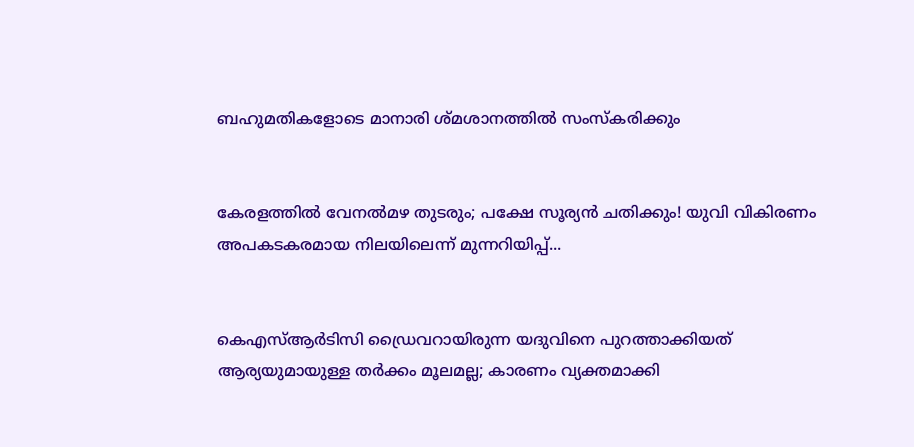ബഹുമതികളോടെ മാനാരി ശ്മശാനത്തിൽ സംസ്കരിക്കും


കേരളത്തിൽ വേനൽമഴ തുടരും; പക്ഷേ സൂര്യൻ ചതിക്കും! യുവി വികിരണം അപകടകരമായ നിലയിലെന്ന് മുന്നറിയിപ്പ്...


കെഎസ്ആർടിസി ഡ്രൈവറായിരുന്ന യദുവിനെ പുറത്താക്കിയത് ആര്യയുമായുള്ള തർക്കം മൂലമല്ല; കാരണം വ്യക്തമാക്കി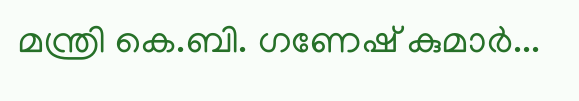മന്ത്രി കെ.ബി. ഗണേഷ് കുമാർ...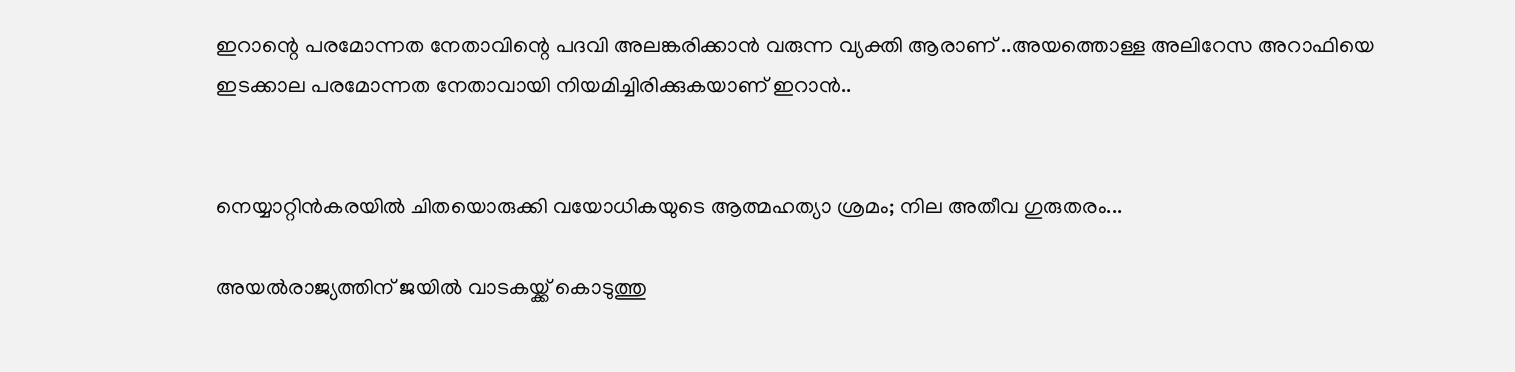ഇറാന്റെ പരമോന്നത നേതാവിന്റെ പദവി അലങ്കരിക്കാൻ വരുന്ന വ്യക്തി ആരാണ് ..അയത്തൊള്ള അലിറേസ അറാഫിയെ ഇടക്കാല പരമോന്നത നേതാവായി നിയമിച്ചിരിക്കുകയാണ് ഇറാൻ..


നെയ്യാറ്റിൻകരയിൽ ചിതയൊരുക്കി വയോധികയുടെ ആത്മഹത്യാ ശ്രമം; നില അതീവ ഗുരുതരം...

അയല്‍രാജ്യത്തിന് ജയില്‍ വാടകയ്ക്ക് കൊടുത്തു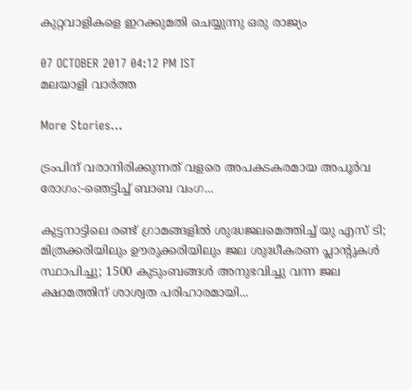കുറ്റവാളികളെ ഇറക്കുമതി ചെയ്യുന്നു ഒരു രാജ്യം

07 OCTOBER 2017 04:12 PM IST
മലയാളി വാര്‍ത്ത

More Stories...

ട്രംപിന് വരാനിരിക്കുന്നത് വളരെ അപകടകരമായ അപൂർവ രോഗം:-ഞെട്ടിച്ച് ബാബ വംഗ...

കുട്ടനാട്ടിലെ രണ്ട് ഗ്രാമങ്ങളില്‍ ശുദ്ധജലമെത്തിച്ച് യു എസ് ടി; മിത്രക്കരിയിലും ഊരുക്കരിയിലും ജല ശുദ്ധീകരണ പ്ലാന്റുകൾ സ്ഥാപിച്ചു; 1500 കുടുംബങ്ങൾ അനുഭവിച്ചു വന്ന ജല ക്ഷാമത്തിന് ശാശ്വത പരിഹാരമായി...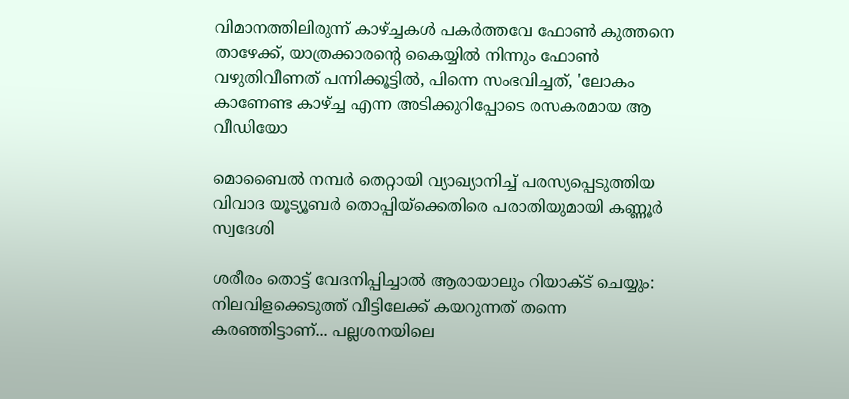വിമാനത്തിലിരുന്ന് കാഴ്ച്ചകൾ പകർത്തവേ ഫോൺ കുത്തനെ താഴേക്ക്, യാത്രക്കാരന്റെ കൈയ്യിൽ നിന്നും ഫോൺ വഴുതിവീണത് പന്നിക്കൂട്ടിൽ, പിന്നെ സംഭവിച്ചത്, 'ലോകം കാണേണ്ട കാഴ്ച്ച എന്ന അടിക്കുറിപ്പോടെ രസകരമായ ആ വീഡിയോ

മൊബൈല്‍ നമ്പര്‍ തെറ്റായി വ്യാഖ്യാനിച്ച് പരസ്യപ്പെടുത്തിയ വിവാദ യൂട്യൂബര്‍ തൊപ്പിയ്ക്കെതിരെ പരാതിയുമായി കണ്ണൂര്‍ സ്വദേശി

ശരീരം തൊട്ട് വേദനിപ്പിച്ചാല്‍ ആരായാലും റിയാക്ട് ചെയ്യും: നിലവിളക്കെടുത്ത് വീട്ടിലേക്ക് കയറുന്നത് തന്നെ കരഞ്ഞിട്ടാണ്... പല്ലശനയിലെ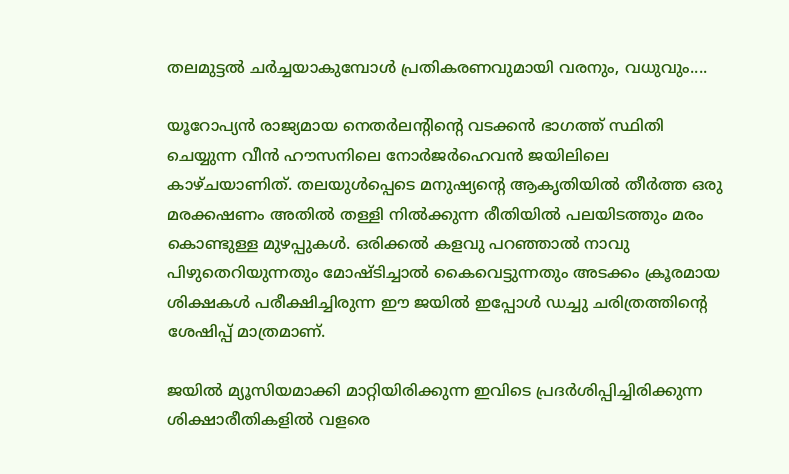തലമുട്ടൽ ചർച്ചയാകുമ്പോൾ പ്രതികരണവുമായി വരനും, വധുവും....

യൂറോപ്യന്‍ രാജ്യമായ നെതര്‍ലന്റിന്റെ വടക്കന്‍ ഭാഗത്ത് സ്ഥിതി ചെയ്യുന്ന വീന്‍ ഹൗസനിലെ നോര്‍ജര്‍ഹെവന്‍ ജയിലിലെ കാഴ്ചയാണിത്. തലയുള്‍പ്പെടെ മനുഷ്യന്റെ ആകൃതിയില്‍ തീര്‍ത്ത ഒരു മരക്കഷണം അതില്‍ തള്ളി നില്‍ക്കുന്ന രീതിയില്‍ പലയിടത്തും മരം കൊണ്ടുള്ള മുഴപ്പുകള്‍. ഒരിക്കല്‍ കളവു പറഞ്ഞാല്‍ നാവു പിഴുതെറിയുന്നതും മോഷ്ടിച്ചാല്‍ കൈവെട്ടുന്നതും അടക്കം ക്രൂരമായ ശിക്ഷകള്‍ പരീക്ഷിച്ചിരുന്ന ഈ ജയില്‍ ഇപ്പോള്‍ ഡച്ചു ചരിത്രത്തിന്റെ ശേഷിപ്പ് മാത്രമാണ്.

ജയില്‍ മ്യൂസിയമാക്കി മാറ്റിയിരിക്കുന്ന ഇവിടെ പ്രദര്‍ശിപ്പിച്ചിരിക്കുന്ന ശിക്ഷാരീതികളില്‍ വളരെ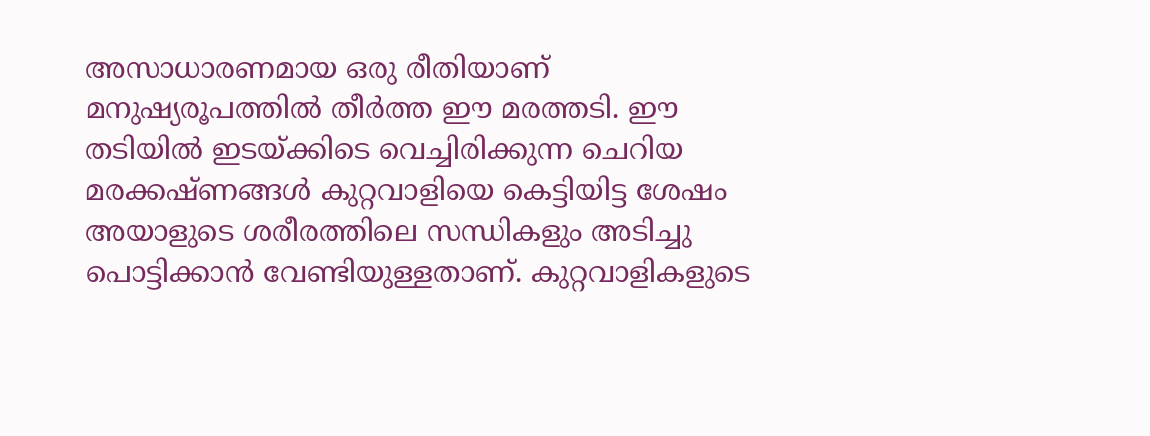അസാധാരണമായ ഒരു രീതിയാണ് മനുഷ്യരൂപത്തില്‍ തീര്‍ത്ത ഈ മരത്തടി. ഈ തടിയില്‍ ഇടയ്ക്കിടെ വെച്ചിരിക്കുന്ന ചെറിയ മരക്കഷ്ണങ്ങള്‍ കുറ്റവാളിയെ കെട്ടിയിട്ട ശേഷം അയാളുടെ ശരീരത്തിലെ സന്ധികളും അടിച്ചു പൊട്ടിക്കാന്‍ വേണ്ടിയുള്ളതാണ്. കുറ്റവാളികളുടെ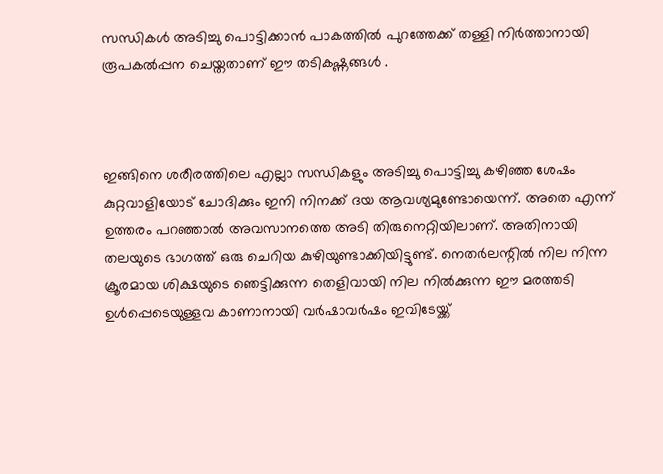സന്ധികള്‍ അടിച്ചു പൊട്ടിക്കാന്‍ പാകത്തില്‍ പുറത്തേക്ക് തള്ളി നിര്‍ത്താനായി രൂപകല്‍പ്പന ചെയ്തതാണ് ഈ തടികഷ്ണങ്ങള്‍ .



ഇങ്ങിനെ ശരീരത്തിലെ എല്ലാ സന്ധികളും അടിച്ചു പൊട്ടിച്ചു കഴിഞ്ഞ ശേഷം കുറ്റവാളിയോട് ചോദിക്കും ഇനി നിനക്ക് ദയ ആവശ്യമുണ്ടോയെന്ന്. അതെ എന്ന് ഉത്തരം പറഞ്ഞാല്‍ അവസാനത്തെ അടി തിരുനെറ്റിയിലാണ്. അതിനായി തലയുടെ ഭാഗത്ത് ഒരു ചെറിയ കുഴിയുണ്ടാക്കിയിട്ടുണ്ട്. നെതര്‍ലന്റില്‍ നില നിന്ന ക്രൂരമായ ശിക്ഷയുടെ ഞെട്ടിക്കുന്ന തെളിവായി നില നില്‍ക്കുന്ന ഈ മരത്തടി ഉള്‍പ്പെടെയുള്ളവ കാണാനായി വര്‍ഷാവര്‍ഷം ഇവിടേയ്ക്ക്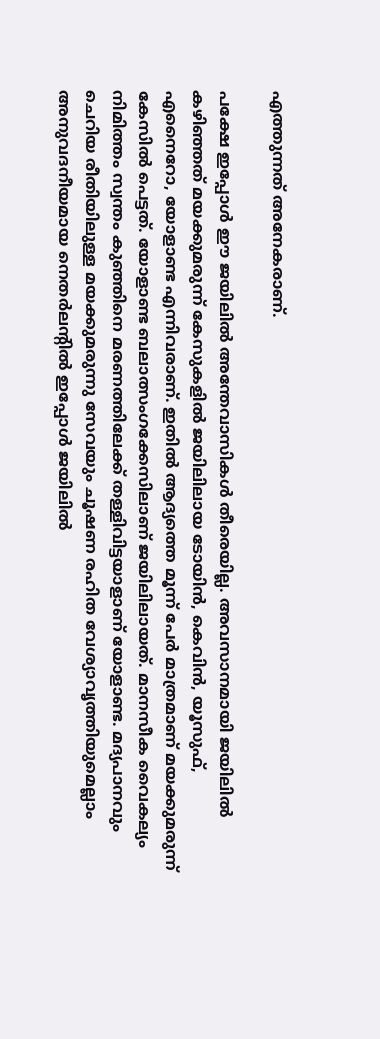എത്തുന്നത് അനേകരാണ്.

പക്ഷേ ഇപ്പോള്‍ ഈ ജയിലില്‍ അന്തേവാസികള്‍ തീരെയില്ല. അവസാനമായി ജയിലില്‍ കഴിഞ്ഞത് മയക്കുമരുന്ന് കേസുകളില്‍ ജയിലിലായ ടോയിന്‍, കെവിന്‍, യൂസുഫ്, എനൈറോ, യോളാണ്ട എന്നിവരാണ്. ഇതില്‍ ആദ്യത്തെ മൂന്ന് പേര്‍ മാത്രമാണ് മയക്കുമരുന്ന് കേസില്‍ പെട്ടത്. യോളാണ്ട ബലാത്സംഗക്കേസിലാണ് ജയിലിലായത്. മാനസീക വൈകല്യം നിമിത്തം സ്വന്തം കുഞ്ഞിനെ മരണത്തിലേക്ക് തള്ളിവിട്ടയാളാണ് യോളാണ്ട. മദ്യപാനവും ചെറിയ രീതിയിലുള്ള മയക്കുമരുന്നു സേവയും ചൂഷണ രഹിത വേശ്യാവൃത്തിയുമെല്ലാം അനുവദനീയമായ നെതര്‍ലന്റില്‍ ഇപ്പോള്‍ ജയിലില്‍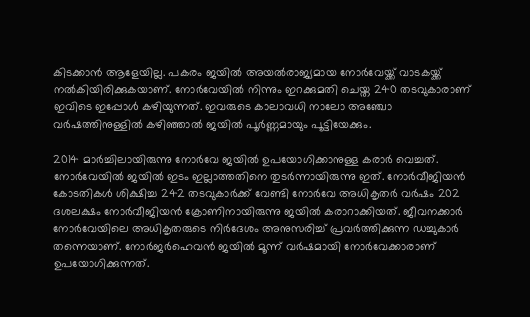കിടക്കാന്‍ ആളേയില്ല. പകരം ജയില്‍ അയല്‍രാജ്യമായ നോര്‍വേയ്ക്ക് വാടകയ്ക്ക് നല്‍കിയിരിക്കുകയാണ്. നോര്‍വേയില്‍ നിന്നും ഇറക്കുമതി ചെയ്ത 240 തടവുകാരാണ് ഇവിടെ ഇപ്പോള്‍ കഴിയുന്നത്. ഇവരുടെ കാലാവധി നാലോ അഞ്ചോ വര്‍ഷത്തിനുള്ളില്‍ കഴിഞ്ഞാല്‍ ജയില്‍ പൂര്‍ണ്ണമായും പൂട്ടിയേക്കും.

2014 മാര്‍ച്ചിലായിരുന്നു നോര്‍വേ ജയില്‍ ഉപയോഗിക്കാനുള്ള കരാര്‍ വെച്ചത്. നോര്‍വേയില്‍ ജയില്‍ ഇടം ഇല്ലാത്തതിനെ തുടര്‍ന്നായിരുന്നു ഇത്. നോര്‍വീജിയന്‍ കോടതികള്‍ ശിക്ഷിച്ച 242 തടവുകാര്‍ക്ക് വേണ്ടി നോര്‍വേ അധികൃതര്‍ വര്‍ഷം 202 ദശലക്ഷം നോര്‍വീജിയന്‍ ക്രോണിനായിരുന്നു ജയില്‍ കരാറാക്കിയത്. ജീവനക്കാര്‍ നോര്‍വേയിലെ അധികൃതരുടെ നിര്‍ദേശം അനുസരിച്ച് പ്രവര്‍ത്തിക്കുന്ന ഡച്ചുകാര്‍ തന്നെയാണ്. നോര്‍ജര്‍ഹെവന്‍ ജയില്‍ മൂന്ന് വര്‍ഷമായി നോര്‍വേക്കാരാണ് ഉപയോഗിക്കുന്നത്.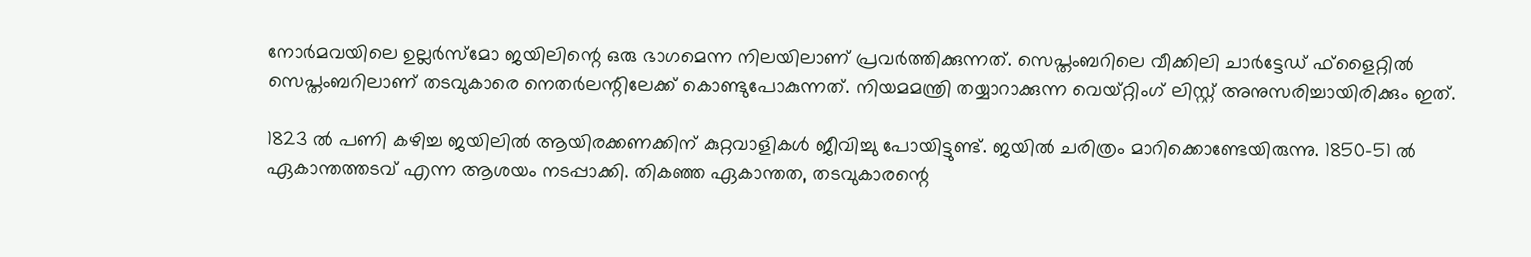നോര്‍മവയിലെ ഉല്ലര്‍സ്‌മോ ജയിലിന്റെ ഒരു ഭാഗമെന്ന നിലയിലാണ് പ്രവര്‍ത്തിക്കുന്നത്. സെപ്തംബറിലെ വീക്കിലി ചാര്‍ട്ടേഡ് ഫ്‌ളൈറ്റില്‍ സെപ്തംബറിലാണ് തടവുകാരെ നെതര്‍ലന്റിലേക്ക് കൊണ്ടുപോകുന്നത്. നിയമമന്ത്രി തയ്യാറാക്കുന്ന വെയ്റ്റിംഗ് ലിസ്റ്റ് അനുസരിച്ചായിരിക്കും ഇത്.

1823 ല്‍ പണി കഴിച്ച ജയിലില്‍ ആയിരക്കണക്കിന് കുറ്റവാളികള്‍ ജീവിച്ചു പോയിട്ടുണ്ട്. ജയില്‍ ചരിത്രം മാറിക്കൊണ്ടേയിരുന്നു. 1850-51 ല്‍ ഏകാന്തത്തടവ് എന്ന ആശയം നടപ്പാക്കി. തികഞ്ഞ ഏകാന്തത, തടവുകാരന്റെ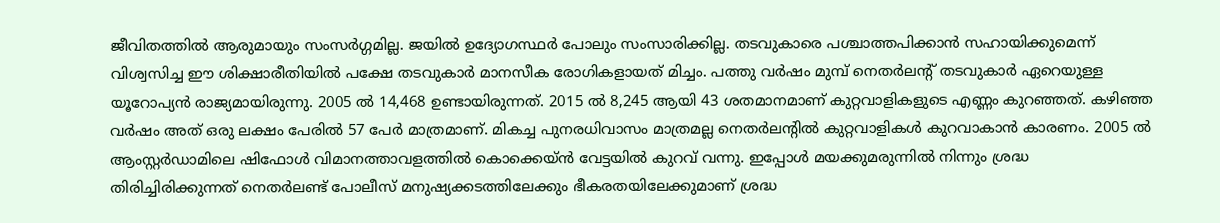ജീവിതത്തില്‍ ആരുമായും സംസര്‍ഗ്ഗമില്ല. ജയില്‍ ഉദ്യോഗസ്ഥര്‍ പോലും സംസാരിക്കില്ല. തടവുകാരെ പശ്ചാത്തപിക്കാന്‍ സഹായിക്കുമെന്ന് വിശ്വസിച്ച ഈ ശിക്ഷാരീതിയില്‍ പക്ഷേ തടവുകാര്‍ മാനസീക രോഗികളായത് മിച്ചം. പത്തു വര്‍ഷം മുമ്പ് നെതര്‍ലന്റ് തടവുകാര്‍ ഏറെയുള്ള യൂറോപ്യന്‍ രാജ്യമായിരുന്നു. 2005 ല്‍ 14,468 ഉണ്ടായിരുന്നത്. 2015 ല്‍ 8,245 ആയി 43 ശതമാനമാണ് കുറ്റവാളികളുടെ എണ്ണം കുറഞ്ഞത്. കഴിഞ്ഞ വര്‍ഷം അത് ഒരു ലക്ഷം പേരില്‍ 57 പേര്‍ മാത്രമാണ്. മികച്ച പുനരധിവാസം മാത്രമല്ല നെതര്‍ലന്റില്‍ കുറ്റവാളികള്‍ കുറവാകാന്‍ കാരണം. 2005 ല്‍ ആംസ്റ്റര്‍ഡാമിലെ ഷിഫോള്‍ വിമാനത്താവളത്തില്‍ കൊക്കെയ്ന്‍ വേട്ടയില്‍ കുറവ് വന്നു. ഇപ്പോള്‍ മയക്കുമരുന്നില്‍ നിന്നും ശ്രദ്ധ തിരിച്ചിരിക്കുന്നത് നെതര്‍ലണ്ട് പോലീസ് മനുഷ്യക്കടത്തിലേക്കും ഭീകരതയിലേക്കുമാണ് ശ്രദ്ധ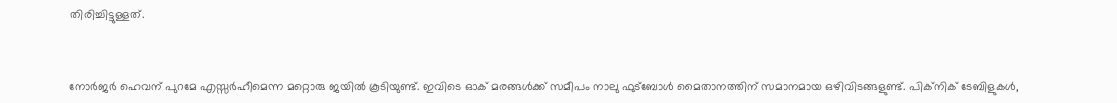തിരിച്ചിട്ടുള്ളത്.



നോര്‍ജര്‍ ഹെവന് പുറമേ എസ്സര്‍ഹീമെന്ന മറ്റൊരു ജയില്‍ കൂടിയുണ്ട്. ഇവിടെ ഓക് മരങ്ങള്‍ക്ക് സമീപം നാലു ഫുട്‌ബോള്‍ മൈതാനത്തിന് സമാനമായ ഒഴിവിടങ്ങളുണ്ട്. പിക്‌നിക് ടേബിളുകള്‍,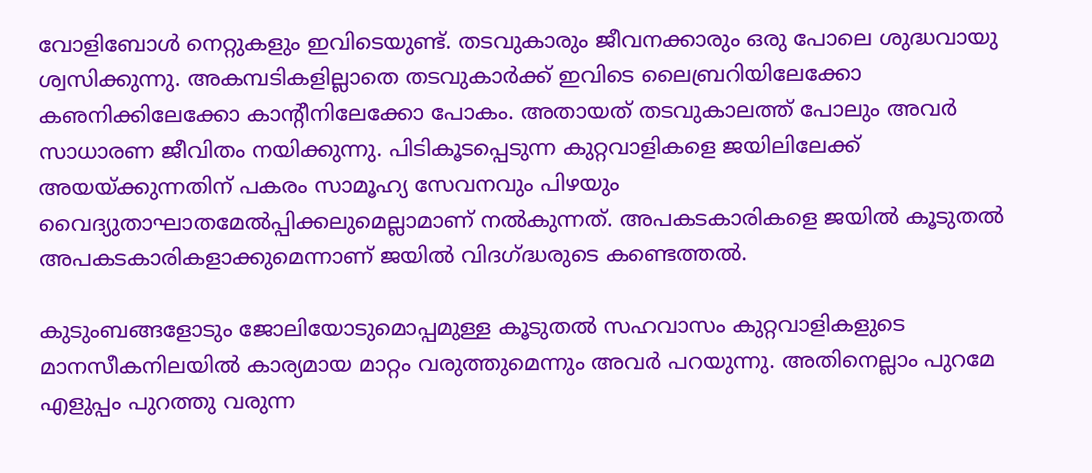വോളിബോള്‍ നെറ്റുകളും ഇവിടെയുണ്ട്. തടവുകാരും ജീവനക്കാരും ഒരു പോലെ ശുദ്ധവായു ശ്വസിക്കുന്നു. അകമ്പടികളില്ലാതെ തടവുകാര്‍ക്ക് ഇവിടെ ലൈബ്രറിയിലേക്കോ കഌനിക്കിലേക്കോ കാന്റീനിലേക്കോ പോകം. അതായത് തടവുകാലത്ത് പോലും അവര്‍ സാധാരണ ജീവിതം നയിക്കുന്നു. പിടികൂടപ്പെടുന്ന കുറ്റവാളികളെ ജയിലിലേക്ക് അയയ്ക്കുന്നതിന് പകരം സാമൂഹ്യ സേവനവും പിഴയും വൈദ്യുതാഘാതമേല്‍പ്പിക്കലുമെല്ലാമാണ് നല്‍കുന്നത്. അപകടകാരികളെ ജയില്‍ കൂടുതല്‍ അപകടകാരികളാക്കുമെന്നാണ് ജയില്‍ വിദഗ്ദ്ധരുടെ കണ്ടെത്തല്‍.

കുടുംബങ്ങളോടും ജോലിയോടുമൊപ്പമുള്ള കൂടുതല്‍ സഹവാസം കുറ്റവാളികളുടെ മാനസീകനിലയില്‍ കാര്യമായ മാറ്റം വരുത്തുമെന്നും അവര്‍ പറയുന്നു. അതിനെല്ലാം പുറമേ എളുപ്പം പുറത്തു വരുന്ന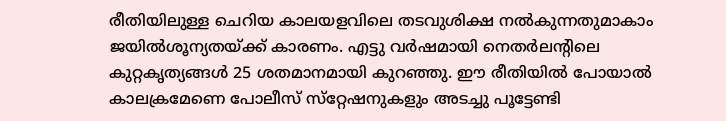രീതിയിലുള്ള ചെറിയ കാലയളവിലെ തടവുശിക്ഷ നല്‍കുന്നതുമാകാം ജയില്‍ശൂന്യതയ്ക്ക് കാരണം. എട്ടു വര്‍ഷമായി നെതര്‍ലന്റിലെ കുറ്റകൃത്യങ്ങള്‍ 25 ശതമാനമായി കുറഞ്ഞു. ഈ രീതിയില്‍ പോയാല്‍ കാലക്രമേണെ പോലീസ് സ്‌റ്റേഷനുകളും അടച്ചു പൂട്ടേണ്ടി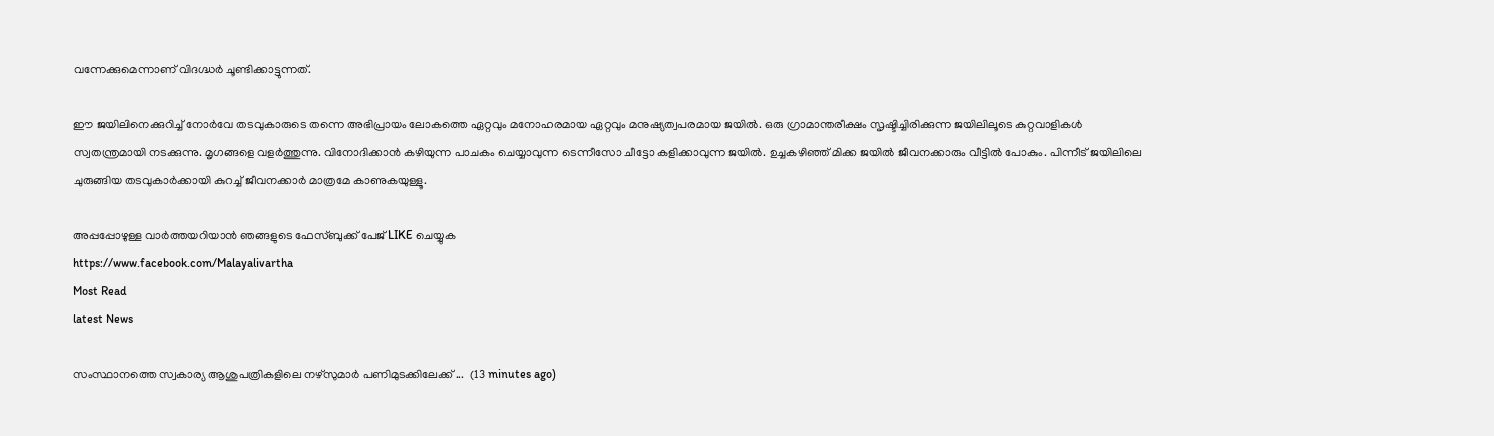വന്നേക്കുമെന്നാണ് വിദഗ്ദ്ധര്‍ ചൂണ്ടിക്കാട്ടുന്നത്.

ഈ ജയിലിനെക്കുറിച്ച് നോര്‍വേ തടവുകാരുടെ തന്നെ അഭിപ്രായം ലോകത്തെ ഏറ്റവും മനോഹരമായ ഏറ്റവും മനുഷ്യത്വപരമായ ജയില്‍. ഒരു ഗ്രാമാന്തരീക്ഷം സൃഷ്ടിച്ചിരിക്കുന്ന ജയിലിലൂടെ കുറ്റവാളികള്‍ സ്വതന്ത്രമായി നടക്കുന്നു. മൃഗങ്ങളെ വളര്‍ത്തുന്നു. വിനോദിക്കാന്‍ കഴിയുന്ന പാചകം ചെയ്യാവുന്ന ടെന്നീസോ ചീട്ടോ കളിക്കാവുന്ന ജയില്‍. ഉച്ചകഴിഞ്ഞ് മിക്ക ജയില്‍ ജീവനക്കാരും വീട്ടില്‍ പോകും. പിന്നീട് ജയിലിലെ ചുരുങ്ങിയ തടവുകാര്‍ക്കായി കുറച്ച് ജീവനക്കാര്‍ മാത്രമേ കാണുകയുള്ളൂ.

അപ്പപ്പോഴുള്ള വാര്‍ത്തയറിയാന്‍ ഞങ്ങളുടെ ഫേസ്‌ബുക്ക്‌ പേജ് LIKE ചെയ്യുക
https://www.facebook.com/Malayalivartha
Most Read
latest News

സംസ്ഥാനത്തെ സ്വകാര്യ ആശുപത്രികളിലെ നഴ്‌സുമാര്‍ പണിമുടക്കിലേക്ക് ...  (13 minutes ago)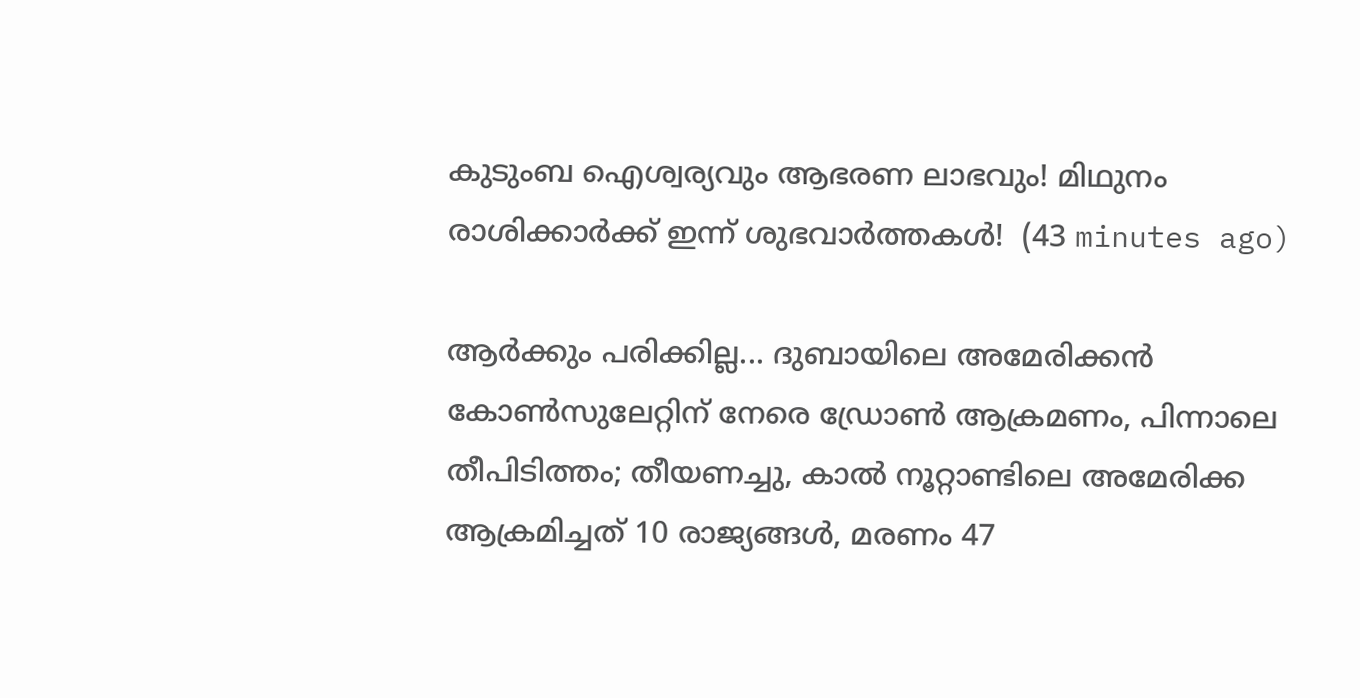കുടുംബ ഐശ്വര്യവും ആഭരണ ലാഭവും! മിഥുനം രാശിക്കാർക്ക് ഇന്ന് ശുഭവാർത്തകൾ!  (43 minutes ago)

ആര്‍ക്കും പരിക്കില്ല... ദുബായിലെ അമേരിക്കൻ കോൺസുലേറ്റിന് നേരെ ഡ്രോൺ ആക്രമണം, പിന്നാലെ തീപിടിത്തം; തീയണച്ചു, കാൽ നൂറ്റാണ്ടിലെ അമേരിക്ക ആക്രമിച്ചത് 10 രാജ്യങ്ങൾ, മരണം 47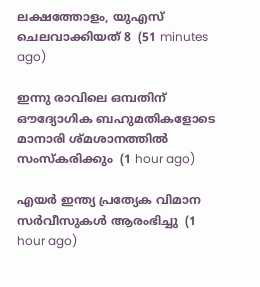ലക്ഷത്തോളം, യുഎസ് ചെലവാക്കിയത് 8  (51 minutes ago)

ഇന്നു രാവിലെ ഒമ്പതിന് ഔദ്യോഗിക ബഹുമതികളോടെ മാനാരി ശ്മശാനത്തിൽ സംസ്കരിക്കും  (1 hour ago)

എയർ ഇന്ത്യ പ്രത്യേക വിമാന സർവീസുകൾ ആരംഭിച്ചു  (1 hour ago)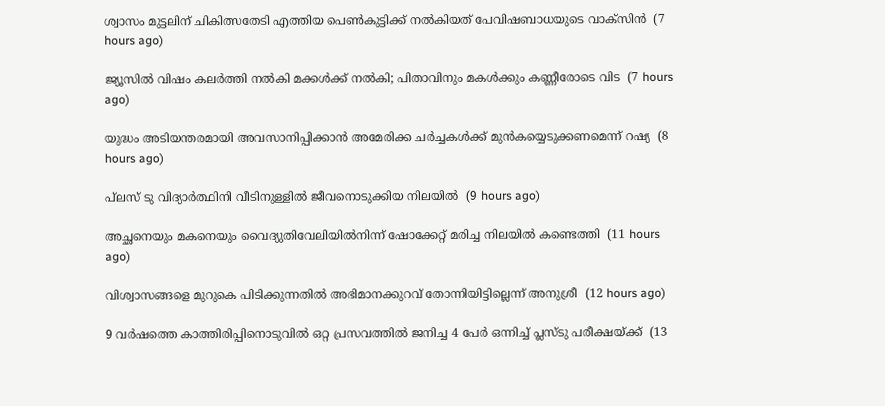ശ്വാസം മുട്ടലിന് ചികിത്സതേടി എത്തിയ പെണ്‍കുട്ടിക്ക് നല്‍കിയത് പേവിഷബാധയുടെ വാക്‌സിന്‍  (7 hours ago)

ജ്യൂസില്‍ വിഷം കലര്‍ത്തി നല്‍കി മക്കള്‍ക്ക് നല്‍കി; പിതാവിനും മകള്‍ക്കും കണ്ണീരോടെ വിട  (7 hours ago)

യുദ്ധം അടിയന്തരമായി അവസാനിപ്പിക്കാന്‍ അമേരിക്ക ചര്‍ച്ചകള്‍ക്ക് മുന്‍കയ്യെടുക്കണമെന്ന് റഷ്യ  (8 hours ago)

പ്‌ലസ് ടു വിദ്യാര്‍ത്ഥിനി വീടിനുള്ളില്‍ ജീവനൊടുക്കിയ നിലയില്‍  (9 hours ago)

അച്ഛനെയും മകനെയും വൈദ്യുതിവേലിയില്‍നിന്ന് ഷോക്കേറ്റ് മരിച്ച നിലയില്‍ കണ്ടെത്തി  (11 hours ago)

വിശ്വാസങ്ങളെ മുറുകെ പിടിക്കുന്നതില്‍ അഭിമാനക്കുറവ് തോന്നിയിട്ടില്ലെന്ന് അനുശ്രീ  (12 hours ago)

9 വര്‍ഷത്തെ കാത്തിരിപ്പിനൊടുവില്‍ ഒറ്റ പ്രസവത്തില്‍ ജനിച്ച 4 പേര്‍ ഒന്നിച്ച് പ്ലസ്ടു പരീക്ഷയ്ക്ക്  (13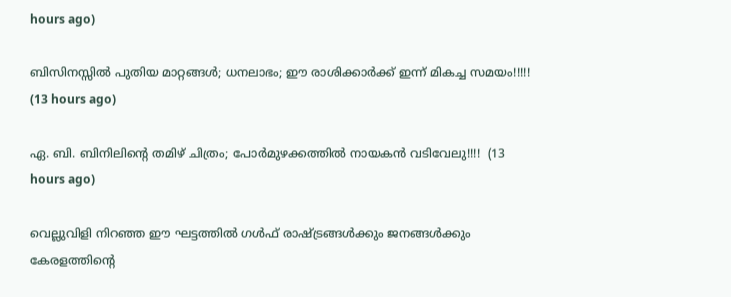hours ago)

ബിസിനസ്സിൽ പുതിയ മാറ്റങ്ങൾ; ധനലാഭം; ഈ രാശിക്കാർക്ക് ഇന്ന് മികച്ച സമയം!!!!!  (13 hours ago)

ഏ. ബി. ബിനിലിൻ്റെ തമിഴ് ചിത്രം; പോർമുഴക്കത്തിൽ നായകൻ വടിവേലു!!!!  (13 hours ago)

വെല്ലുവിളി നിറഞ്ഞ ഈ ഘട്ടത്തിൽ ഗൾഫ് രാഷ്ട്രങ്ങൾക്കും ജനങ്ങൾക്കും കേരളത്തിൻ്റെ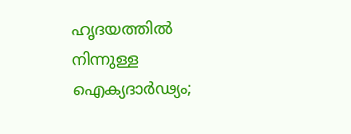ഹൃദയത്തിൽ നിന്നുള്ള ഐക്യദാർഢ്യം;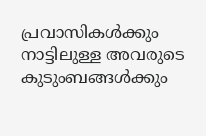പ്രവാസികൾക്കും നാട്ടിലുള്ള അവരുടെ കുടുംബങ്ങൾക്കും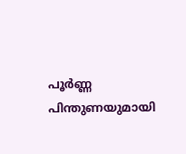പൂർണ്ണ പിന്തുണയുമായി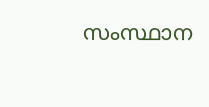സംസ്ഥാന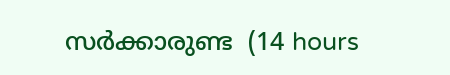സർക്കാരുണ്ട  (14 hours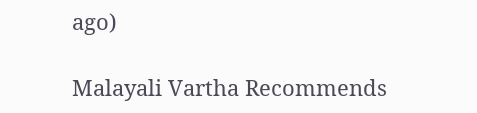ago)

Malayali Vartha Recommends